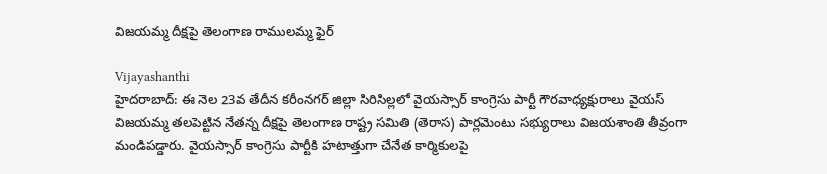విజయమ్మ దీక్షపై తెలంగాణ రాములమ్మ ఫైర్

Vijayashanthi
హైదరాబాద్: ఈ నెల 23వ తేదీన కరీంనగర్ జిల్లా సిరిసిల్లలో వైయస్సార్ కాంగ్రెసు పార్టీ గౌరవాధ్యక్షురాలు వైయస్ విజయమ్మ తలపెట్టిన నేతన్న దీక్షపై తెలంగాణ రాష్ట్ర సమితి (తెరాస) పార్లమెంటు సభ్యురాలు విజయశాంతి తీవ్రంగా మండిపడ్డారు. వైయస్సార్ కాంగ్రెసు పార్టీకి హటాత్తుగా చేనేత కార్మికులపై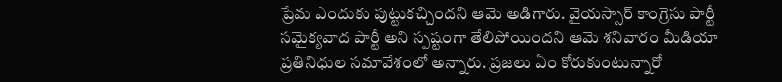ప్రేమ ఎందుకు పుట్టుకచ్చిందని ఆమె అడిగారు. వైయస్సార్ కాంగ్రెసు పార్టీ సమైక్యవాద పార్టీ అని స్పష్టంగా తేలిపోయిందని ఆమె శనివారం మీడియా ప్రతినిధుల సమావేశంలో అన్నారు. ప్రజలు ఏం కోరుకుంటున్నారో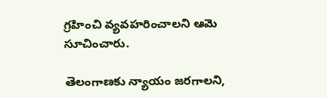గ్రహించి వ్యవహరించాలని ఆమె సూచించారు.

తెలంగాణకు న్యాయం జరగాలని,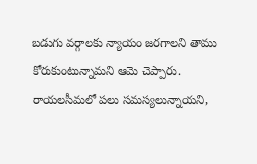బడుగు వర్గాలకు న్యాయం జరగాలని తాము కోరుకుంటున్నామని ఆమె చెప్పారు. రాయలసీమలో పలు సమస్యలున్నాయని,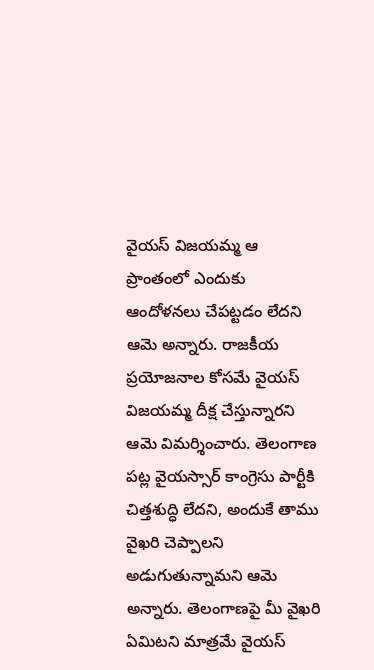వైయస్ విజయమ్మ ఆ ప్రాంతంలో ఎందుకు ఆందోళనలు చేపట్టడం లేదని ఆమె అన్నారు. రాజకీయ ప్రయోజనాల కోసమే వైయస్ విజయమ్మ దీక్ష చేస్తున్నారని ఆమె విమర్శించారు. తెలంగాణ పట్ల వైయస్సార్ కాంగ్రెసు పార్టీకి చిత్తశుద్ధి లేదని, అందుకే తాము వైఖరి చెప్పాలని అడుగుతున్నామని ఆమె అన్నారు. తెలంగాణపై మీ వైఖరి ఏమిటని మాత్రమే వైయస్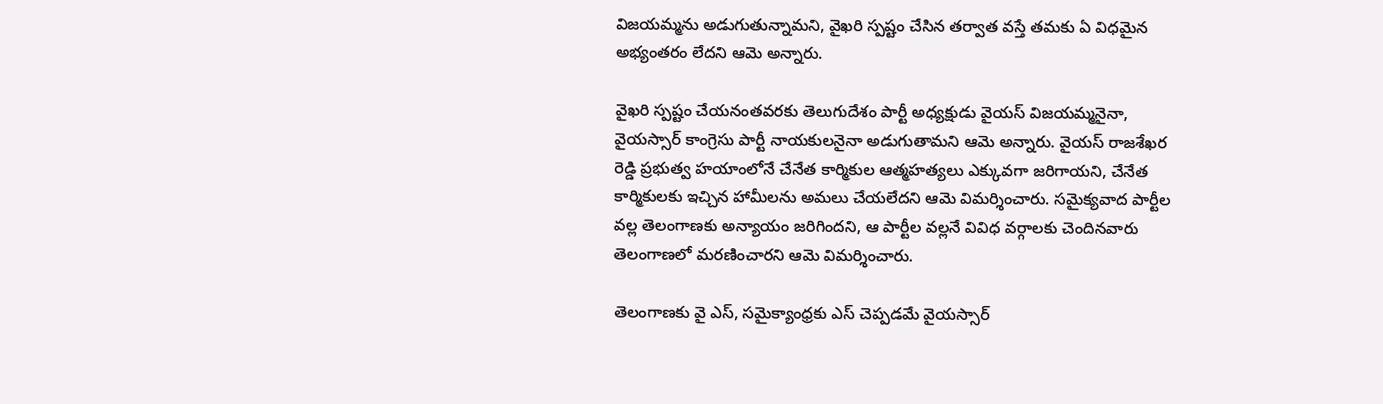విజయమ్మను అడుగుతున్నామని, వైఖరి స్పష్టం చేసిన తర్వాత వస్తే తమకు ఏ విధమైన అభ్యంతరం లేదని ఆమె అన్నారు.

వైఖరి స్పష్టం చేయనంతవరకు తెలుగుదేశం పార్టీ అధ్యక్షుడు వైయస్ విజయమ్మనైనా, వైయస్సార్ కాంగ్రెసు పార్టీ నాయకులనైనా అడుగుతామని ఆమె అన్నారు. వైయస్ రాజశేఖర రెడ్డి ప్రభుత్వ హయాంలోనే చేనేత కార్మికుల ఆత్మహత్యలు ఎక్కువగా జరిగాయని, చేనేత కార్మికులకు ఇచ్చిన హామీలను అమలు చేయలేదని ఆమె విమర్శించారు. సమైక్యవాద పార్టీల వల్ల తెలంగాణకు అన్యాయం జరిగిందని, ఆ పార్టీల వల్లనే వివిధ వర్గాలకు చెందినవారు తెలంగాణలో మరణించారని ఆమె విమర్శించారు.

తెలంగాణకు వై ఎస్, సమైక్యాంధ్రకు ఎస్ చెప్పడమే వైయస్సార్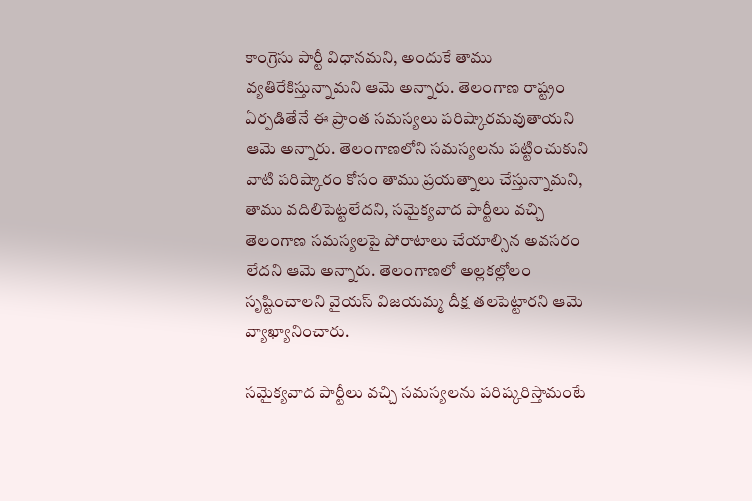కాంగ్రెసు పార్టీ విధానమని, అందుకే తాము వ్యతిరేకిస్తున్నామని ఆమె అన్నారు. తెలంగాణ రాష్ట్రం ఏర్పడితేనే ఈ ప్రాంత సమస్యలు పరిష్కారమవుతాయని ఆమె అన్నారు. తెలంగాణలోని సమస్యలను పట్టించుకుని వాటి పరిష్కారం కోసం తాము ప్రయత్నాలు చేస్తున్నామని, తాము వదిలిపెట్టలేదని, సమైక్యవాద పార్టీలు వచ్చి తెలంగాణ సమస్యలపై పోరాటాలు చేయాల్సిన అవసరం లేదని ఆమె అన్నారు. తెలంగాణలో అల్లకల్లోలం సృష్టించాలని వైయస్ విజయమ్మ దీక్ష తలపెట్టారని ఆమె వ్యాఖ్యానించారు.

సమైక్యవాద పార్టీలు వచ్చి సమస్యలను పరిష్కరిస్తామంటే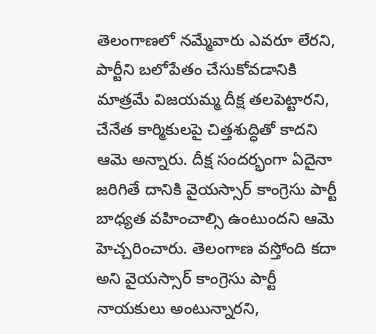తెలంగాణలో నమ్మేవారు ఎవరూ లేరని, పార్టీని బలోపేతం చేసుకోవడానికి మాత్రమే విజయమ్మ దీక్ష తలపెట్టారని, చేనేత కార్మికులపై చిత్తశుద్ధితో కాదని ఆమె అన్నారు. దీక్ష సందర్భంగా ఏదైనా జరిగితే దానికి వైయస్సార్ కాంగ్రెసు పార్టీ బాధ్యత వహించాల్సి ఉంటుందని ఆమె హెచ్చరించారు. తెలంగాణ వస్తోంది కదా అని వైయస్సార్ కాంగ్రెసు పార్టీ నాయకులు అంటున్నారని,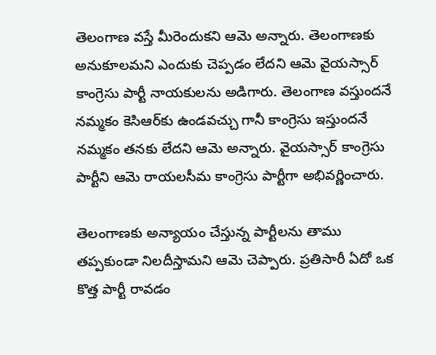తెలంగాణ వస్తే మీరెందుకని ఆమె అన్నారు. తెలంగాణకు అనుకూలమని ఎందుకు చెప్పడం లేదని ఆమె వైయస్సార్ కాంగ్రెసు పార్టీ నాయకులను అడిగారు. తెలంగాణ వస్తుందనే నమ్మకం కెసిఆర్‌కు ఉండవచ్చు గానీ కాంగ్రెసు ఇస్తుందనే నమ్మకం తనకు లేదని ఆమె అన్నారు. వైయస్సార్ కాంగ్రెసు పార్టీని ఆమె రాయలసీమ కాంగ్రెసు పార్టీగా అభివర్ణించారు.

తెలంగాణకు అన్యాయం చేస్తున్న పార్టీలను తాము తప్పకుండా నిలదీస్తామని ఆమె చెప్పారు. ప్రతిసారీ ఏదో ఒక కొత్త పార్టీ రావడం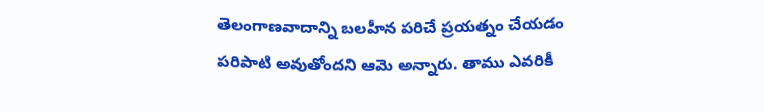తెలంగాణవాదాన్ని బలహీన పరిచే ప్రయత్నం చేయడం పరిపాటి అవుతోందని ఆమె అన్నారు. తాము ఎవరికీ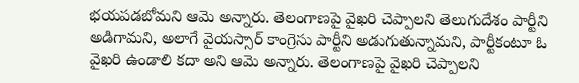భయపడబోమని ఆమె అన్నారు. తెలంగాణపై వైఖరి చెప్పాలని తెలుగుదేశం పార్టీని అడిగామని, అలాగే వైయస్సార్ కాంగ్రెసు పార్టీని అడుగుతున్నామని, పార్టీకంటూ ఓ వైఖరి ఉండాలి కదా అని ఆమె అన్నారు. తెలంగాణపై వైఖరి చెప్పాలని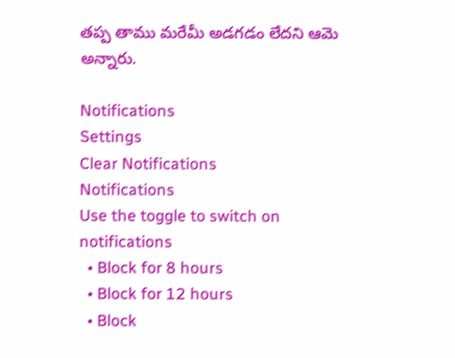తప్ప తాము మరేమీ అడగడం లేదని ఆమె అన్నారు.

Notifications
Settings
Clear Notifications
Notifications
Use the toggle to switch on notifications
  • Block for 8 hours
  • Block for 12 hours
  • Block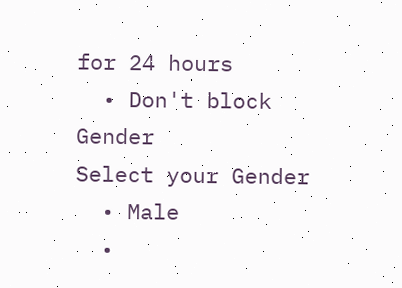for 24 hours
  • Don't block
Gender
Select your Gender
  • Male
  •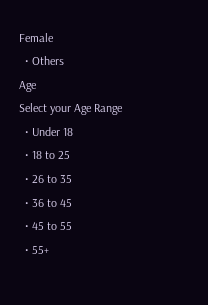Female
  • Others
Age
Select your Age Range
  • Under 18
  • 18 to 25
  • 26 to 35
  • 36 to 45
  • 45 to 55
  • 55+